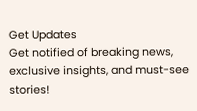Get Updates
Get notified of breaking news, exclusive insights, and must-see stories!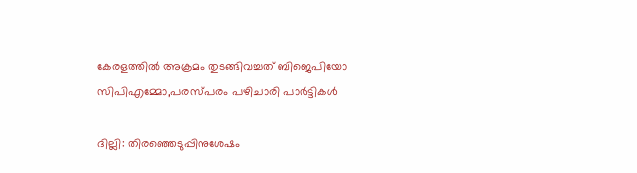കേരളത്തില്‍ അക്രമം തുടങ്ങിവച്ചത് ബിജെപിയോ സിപിഎമ്മോ,പരസ്പരം പഴിചാരി പാര്‍ട്ടികള്‍

ദില്ലി: തിരഞ്ഞെടുപ്പിനുശേഷം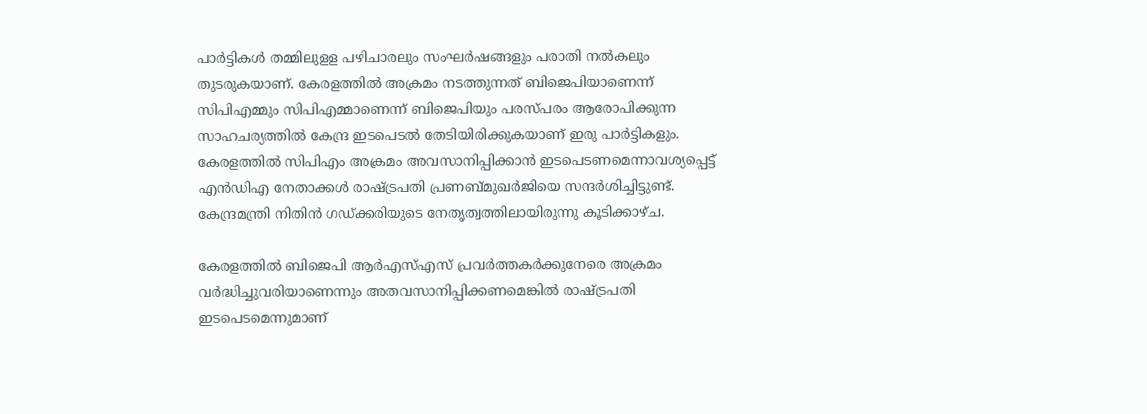പാര്‍ട്ടികള്‍ തമ്മിലുളള പഴിചാരലും സംഘര്‍ഷങ്ങളും പരാതി നല്‍കലും തുടരുകയാണ്. കേരളത്തില്‍ അക്രമം നടത്തുന്നത് ബിജെപിയാണെന്ന് സിപിഎമ്മും സിപിഎമ്മാണെന്ന് ബിജെപിയും പരസ്പരം ആരോപിക്കുന്ന സാഹചര്യത്തില്‍ കേന്ദ്ര ഇടപെടല്‍ തേടിയിരിക്കുകയാണ് ഇരു പാര്‍ട്ടികളും. കേരളത്തില്‍ സിപിഎം അക്രമം അവസാനിപ്പിക്കാന്‍ ഇടപെടണമെന്നാവശ്യപ്പെട്ട് എന്‍ഡിഎ നേതാക്കള്‍ രാഷ്ട്രപതി പ്രണബ്മുഖര്‍ജിയെ സന്ദര്‍ശിച്ചിട്ടുണ്ട്. കേന്ദ്രമന്ത്രി നിതിന്‍ ഗഡ്ക്കരിയുടെ നേതൃത്വത്തിലായിരുന്നു കൂടിക്കാഴ്ച.

കേരളത്തില്‍ ബിജെപി ആര്‍എസ്എസ് പ്രവര്‍ത്തകര്‍ക്കുനേരെ അക്രമം വര്‍ദ്ധിച്ചുവരിയാണെന്നും അതവസാനിപ്പിക്കണമെങ്കില്‍ രാഷ്ട്രപതി ഇടപെടമെന്നുമാണ്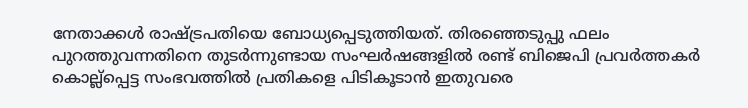നേതാക്കള്‍ രാഷ്ട്രപതിയെ ബോധ്യപ്പെടുത്തിയത്. തിരഞ്ഞെടുപ്പു ഫലം പുറത്തുവന്നതിനെ തുടര്‍ന്നുണ്ടായ സംഘര്‍ഷങ്ങളില്‍ രണ്ട് ബിജെപി പ്രവര്‍ത്തകര്‍ കൊല്ല്‌പ്പെട്ട സംഭവത്തില്‍ പ്രതികളെ പിടികൂടാന്‍ ഇതുവരെ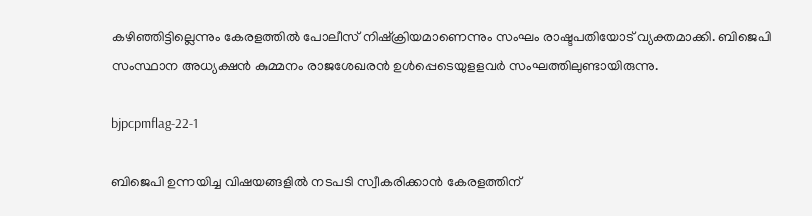കഴിഞ്ഞിട്ടില്ലെന്നും കേരളത്തില്‍ പോലീസ് നിഷ്‌ക്രിയമാണെന്നും സംഘം രാഷ്ടപതിയോട് വ്യക്തമാക്കി. ബിജെപി സംസ്ഥാന അധ്യക്ഷന്‍ കുമ്മനം രാജശേഖരന്‍ ഉള്‍പ്പെടെയുളളവര്‍ സംഘത്തിലുണ്ടായിരുന്നു.

bjpcpmflag-22-1

ബിജെപി ഉന്നയിച്ച വിഷയങ്ങളില്‍ നടപടി സ്വീകരിക്കാന്‍ കേരളത്തിന്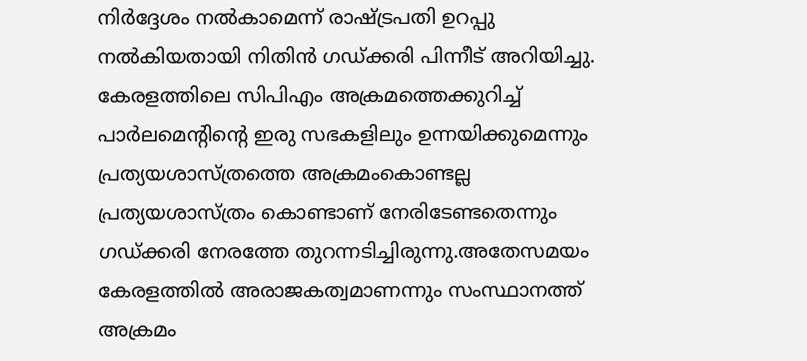നിര്‍ദ്ദേശം നല്‍കാമെന്ന് രാഷ്ട്രപതി ഉറപ്പു നല്‍കിയതായി നിതിന്‍ ഗഡ്ക്കരി പിന്നീട് അറിയിച്ചു. കേരളത്തിലെ സിപിഎം അക്രമത്തെക്കുറിച്ച് പാര്‍ലമെന്റിന്റെ ഇരു സഭകളിലും ഉന്നയിക്കുമെന്നും പ്രത്യയശാസ്ത്രത്തെ അക്രമംകൊണ്ടല്ല പ്രത്യയശാസ്ത്രം കൊണ്ടാണ് നേരിടേണ്ടതെന്നും ഗഡ്ക്കരി നേരത്തേ തുറന്നടിച്ചിരുന്നു.അതേസമയം കേരളത്തില്‍ അരാജകത്വമാണന്നും സംസ്ഥാനത്ത് അക്രമം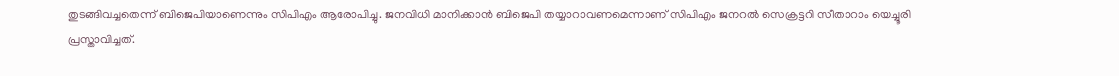തുടങ്ങിവച്ചതെന്ന് ബിജെപിയാണെന്നും സിപിഎം ആരോപിച്ചു. ജനവിധി മാനിക്കാന്‍ ബിജെപി തയ്യാറാവണമെന്നാണ് സിപിഎം ജനറല്‍ സെക്രട്ടറി സീതാറാം യെച്ചൂരി പ്രസ്താവിച്ചത്.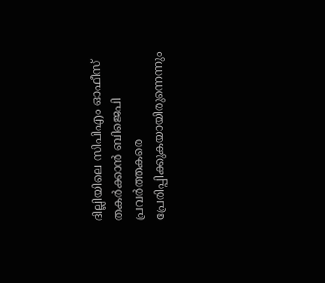ദില്ലിയിലെ സിപിഎം ഓഫീസ് തകര്‍ക്കാന്‍ ബിജെപി പ്രവര്‍ത്തകരെ പ്രേരിപ്പിക്കുകയായിരുന്നെന്നും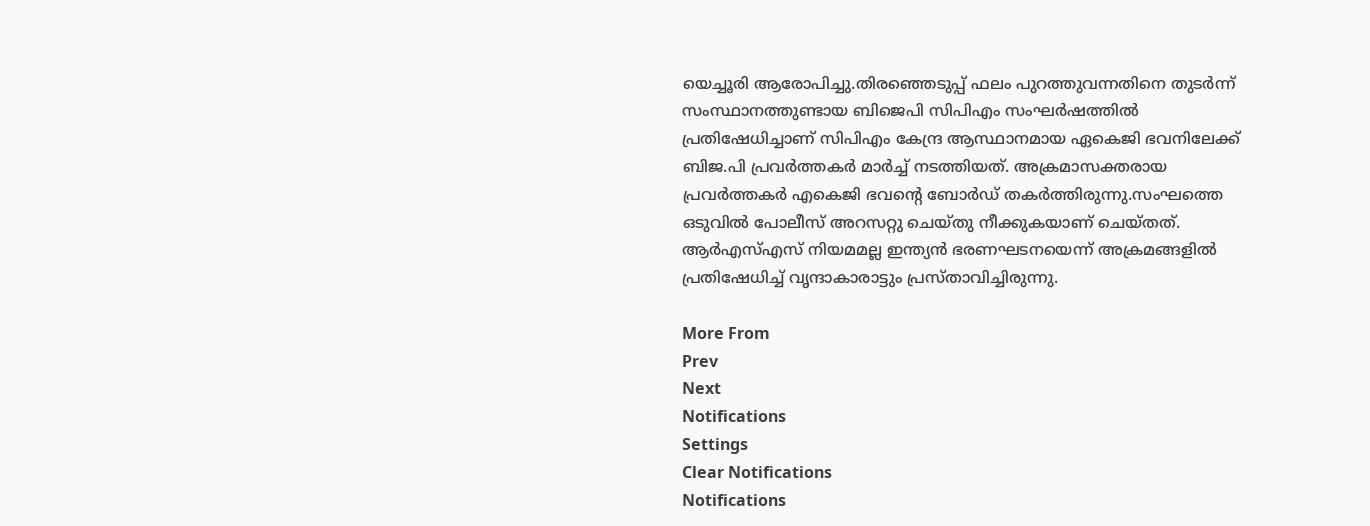യെച്ചൂരി ആരോപിച്ചു.തിരഞ്ഞെടുപ്പ് ഫലം പുറത്തുവന്നതിനെ തുടര്‍ന്ന് സംസ്ഥാനത്തുണ്ടായ ബിജെപി സിപിഎം സംഘര്‍ഷത്തില്‍ പ്രതിഷേധിച്ചാണ് സിപിഎം കേന്ദ്ര ആസ്ഥാനമായ ഏകെജി ഭവനിലേക്ക് ബിജ.പി പ്രവര്‍ത്തകര്‍ മാര്‍ച്ച് നടത്തിയത്. അക്രമാസക്തരായ പ്രവര്‍ത്തകര്‍ എകെജി ഭവന്റെ ബോര്‍ഡ് തകര്‍ത്തിരുന്നു.സംഘത്തെ ഒടുവില്‍ പോലീസ് അറസറ്റു ചെയ്തു നീക്കുകയാണ് ചെയ്തത്. ആര്‍എസ്എസ് നിയമമല്ല ഇന്ത്യന്‍ ഭരണഘടനയെന്ന് അക്രമങ്ങളില്‍ പ്രതിഷേധിച്ച് വൃന്ദാകാരാട്ടും പ്രസ്താവിച്ചിരുന്നു.

More From
Prev
Next
Notifications
Settings
Clear Notifications
Notifications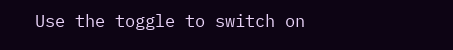Use the toggle to switch on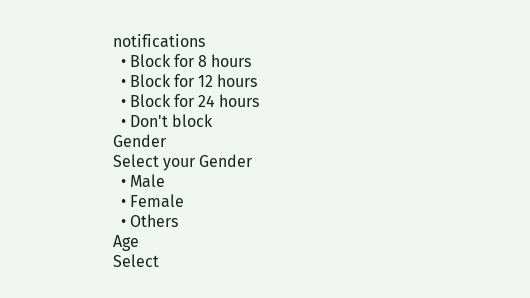notifications
  • Block for 8 hours
  • Block for 12 hours
  • Block for 24 hours
  • Don't block
Gender
Select your Gender
  • Male
  • Female
  • Others
Age
Select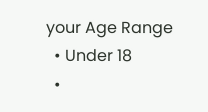your Age Range
  • Under 18
  •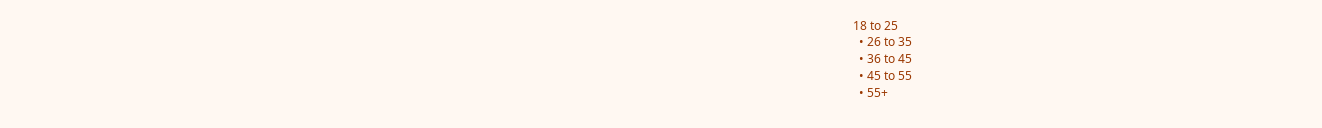18 to 25
  • 26 to 35
  • 36 to 45
  • 45 to 55
  • 55+